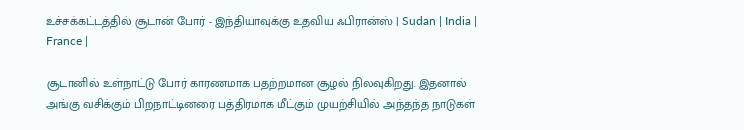உச்சக்கட்டத்தில் சூடான் போர் - இந்தியாவுக்கு உதவிய ஃபிரான்ஸ் | Sudan | India | France |

சூடானில் உள்நாட்டு போர் காரணமாக பதற்றமான சூழல் நிலவுகிறது. இதனால் அங்கு வசிக்கும் பிறநாட்டினரை பத்திரமாக மீட்கும் முயற்சியில் அந்தந்த நாடுகள்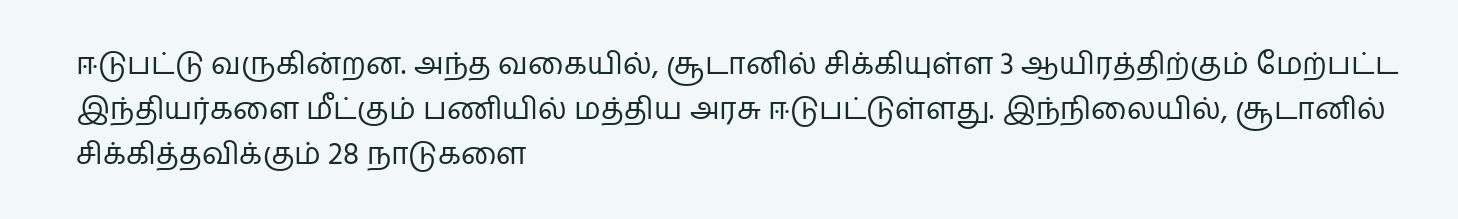ஈடுபட்டு வருகின்றன. அந்த வகையில், சூடானில் சிக்கியுள்ள 3 ஆயிரத்திற்கும் மேற்பட்ட இந்தியர்களை மீட்கும் பணியில் மத்திய அரசு ஈடுபட்டுள்ளது. இந்நிலையில், சூடானில் சிக்கித்தவிக்கும் 28 நாடுகளை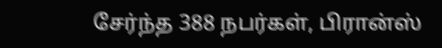சேர்ந்த 388 நபர்கள், பிரான்ஸ்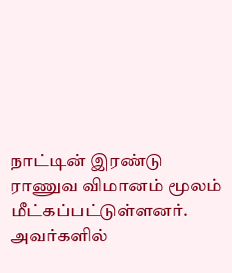நாட்டின் இரண்டு ராணுவ விமானம் மூலம் மீட்கப்பட்டுள்ளனர். அவர்களில்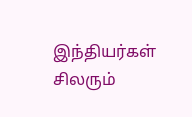இந்தியர்கள் சிலரும்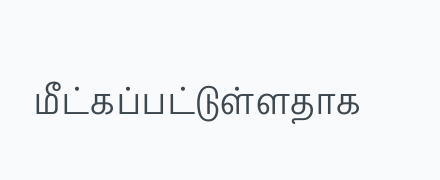மீட்கப்பட்டுள்ளதாக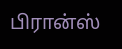பிரான்ஸ்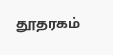தூதரகம்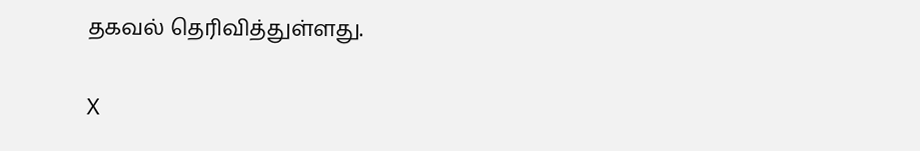தகவல் தெரிவித்துள்ளது.

X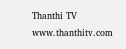Thanthi TV
www.thanthitv.com